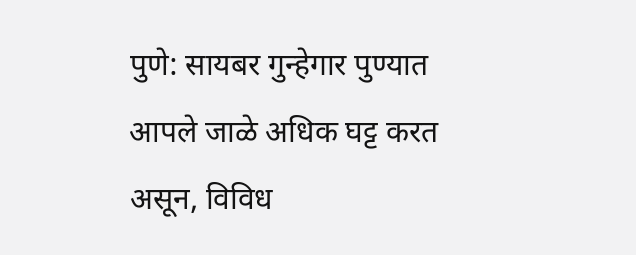पुणे: सायबर गुन्हेगार पुण्यात आपले जाळे अधिक घट्ट करत असून, विविध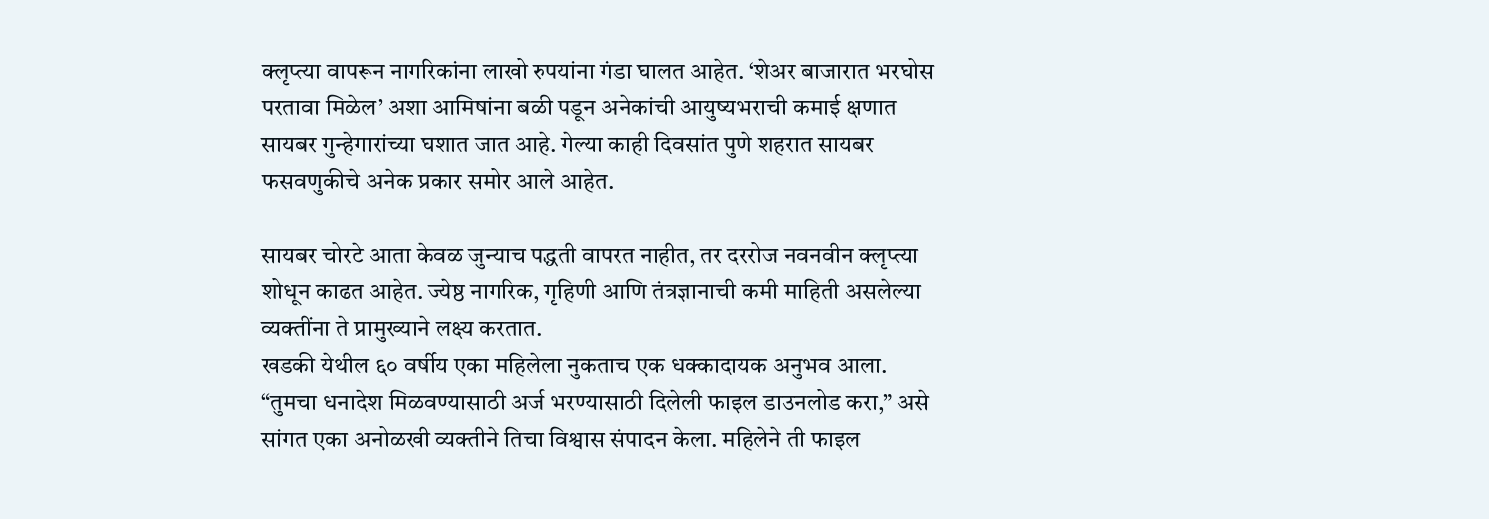क्लृप्त्या वापरून नागरिकांना लाखो रुपयांना गंडा घालत आहेत. ‘शेअर बाजारात भरघोस परतावा मिळेल’ अशा आमिषांना बळी पडून अनेकांची आयुष्यभराची कमाई क्षणात सायबर गुन्हेगारांच्या घशात जात आहे. गेल्या काही दिवसांत पुणे शहरात सायबर फसवणुकीचे अनेक प्रकार समोर आले आहेत.

सायबर चोरटे आता केवळ जुन्याच पद्धती वापरत नाहीत, तर दररोज नवनवीन क्लृप्त्या शोधून काढत आहेत. ज्येष्ठ नागरिक, गृहिणी आणि तंत्रज्ञानाची कमी माहिती असलेल्या व्यक्तींना ते प्रामुख्याने लक्ष्य करतात.
खडकी येथील ६० वर्षीय एका महिलेला नुकताच एक धक्कादायक अनुभव आला. “तुमचा धनादेश मिळवण्यासाठी अर्ज भरण्यासाठी दिलेली फाइल डाउनलोड करा,” असे सांगत एका अनोळखी व्यक्तीने तिचा विश्वास संपादन केला. महिलेने ती फाइल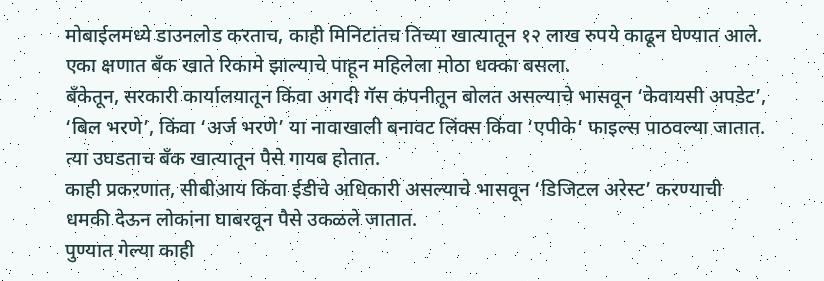मोबाईलमध्ये डाउनलोड करताच, काही मिनिटांतच तिच्या खात्यातून १२ लाख रुपये काढून घेण्यात आले. एका क्षणात बँक खाते रिकामे झाल्याचे पाहून महिलेला मोठा धक्का बसला.
बँकेतून, सरकारी कार्यालयातून किंवा अगदी गॅस कंपनीतून बोलत असल्याचे भासवून ‘केवायसी अपडेट’, ‘बिल भरणे’, किंवा ‘अर्ज भरणे’ या नावाखाली बनावट लिंक्स किंवा ‘एपीके’ फाइल्स पाठवल्या जातात. त्या उघडताच बँक खात्यातून पैसे गायब होतात.
काही प्रकरणात, सीबीआय किंवा ईडीचे अधिकारी असल्याचे भासवून ‘डिजिटल अरेस्ट’ करण्याची धमकी देऊन लोकांना घाबरवून पैसे उकळले जातात.
पुण्यात गेल्या काही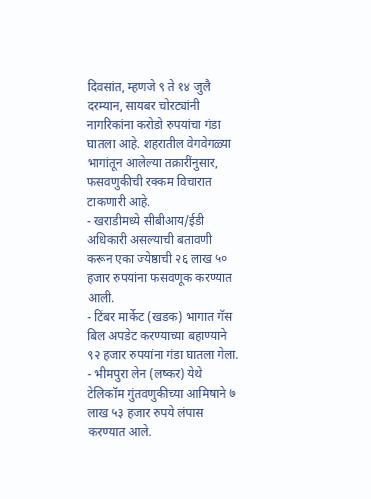दिवसांत, म्हणजे ९ ते १४ जुलै दरम्यान, सायबर चोरट्यांनी नागरिकांना करोडो रुपयांचा गंडा घातला आहे. शहरातील वेगवेगळ्या भागांतून आलेल्या तक्रारींनुसार, फसवणुकीची रक्कम विचारात टाकणारी आहे.
- खराडीमध्ये सीबीआय/ईडी अधिकारी असल्याची बतावणी करून एका ज्येष्ठाची २६ लाख ५० हजार रुपयांना फसवणूक करण्यात आली.
- टिंबर मार्केट (खडक) भागात गॅस बिल अपडेट करण्याच्या बहाण्याने ९२ हजार रुपयांना गंडा घातला गेला.
- भीमपुरा लेन (लष्कर) येथे टेलिकॉम गुंतवणुकीच्या आमिषाने ७ लाख ५३ हजार रुपये लंपास करण्यात आले.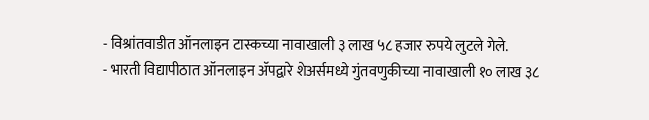- विश्रांतवाडीत ऑनलाइन टास्कच्या नावाखाली ३ लाख ५८ हजार रुपये लुटले गेले.
- भारती विद्यापीठात ऑनलाइन ॲपद्वारे शेअर्समध्ये गुंतवणुकीच्या नावाखाली १० लाख ३८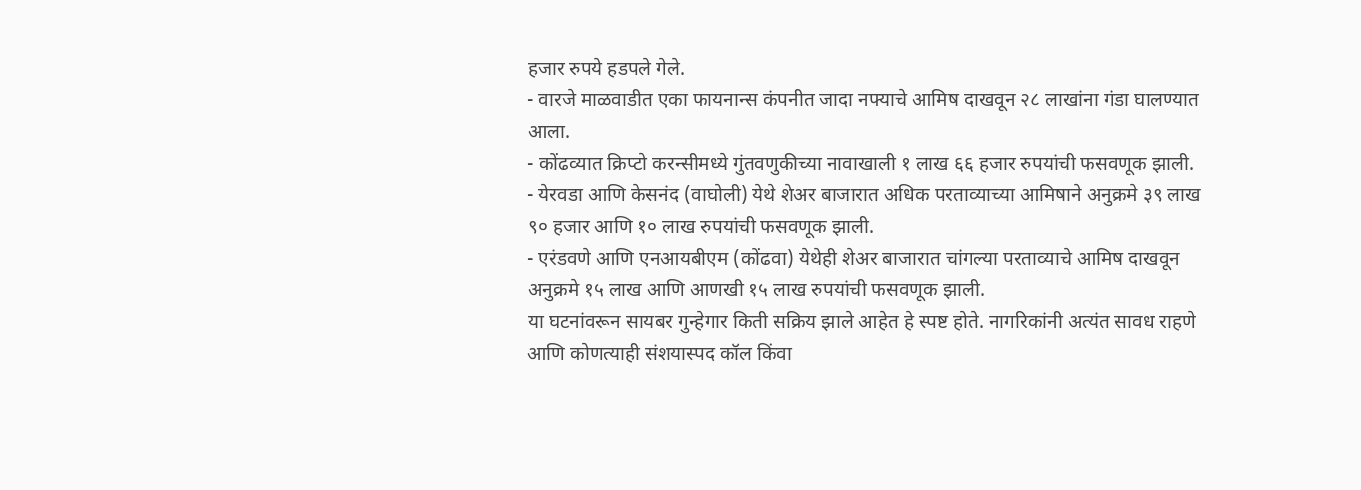हजार रुपये हडपले गेले.
- वारजे माळवाडीत एका फायनान्स कंपनीत जादा नफ्याचे आमिष दाखवून २८ लाखांना गंडा घालण्यात आला.
- कोंढव्यात क्रिप्टो करन्सीमध्ये गुंतवणुकीच्या नावाखाली १ लाख ६६ हजार रुपयांची फसवणूक झाली.
- येरवडा आणि केसनंद (वाघोली) येथे शेअर बाजारात अधिक परताव्याच्या आमिषाने अनुक्रमे ३९ लाख ९० हजार आणि १० लाख रुपयांची फसवणूक झाली.
- एरंडवणे आणि एनआयबीएम (कोंढवा) येथेही शेअर बाजारात चांगल्या परताव्याचे आमिष दाखवून अनुक्रमे १५ लाख आणि आणखी १५ लाख रुपयांची फसवणूक झाली.
या घटनांवरून सायबर गुन्हेगार किती सक्रिय झाले आहेत हे स्पष्ट होते. नागरिकांनी अत्यंत सावध राहणे आणि कोणत्याही संशयास्पद कॉल किंवा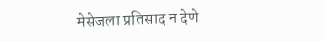मेसेजला प्रतिसाद न देणे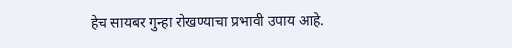हेच सायबर गुन्हा रोखण्याचा प्रभावी उपाय आहे.